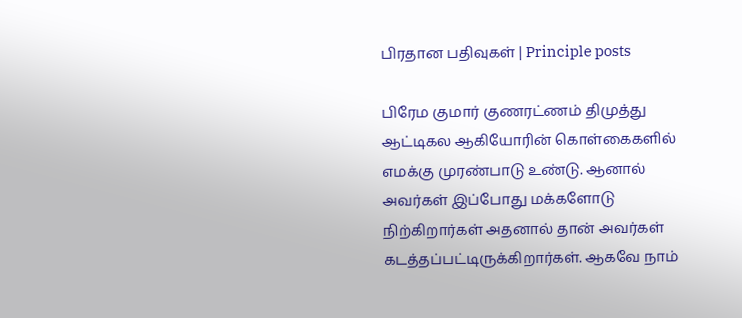பிரதான பதிவுகள் | Principle posts

பிரேம குமார் குணரட்ணம் திமுத்து ஆட்டிகல ஆகியோரின் கொள்கைகளில் எமக்கு முரண்பாடு உண்டு. ஆனால் அவர்கள் இப்போது மக்களோடு நிற்கிறார்கள் அதனால் தான் அவர்கள் கடத்தப்பட்டிருக்கிறார்கள். ஆகவே நாம்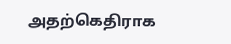அதற்கெதிராக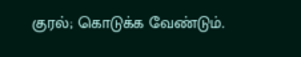குரல்; கொடுக்க வேண்டும்.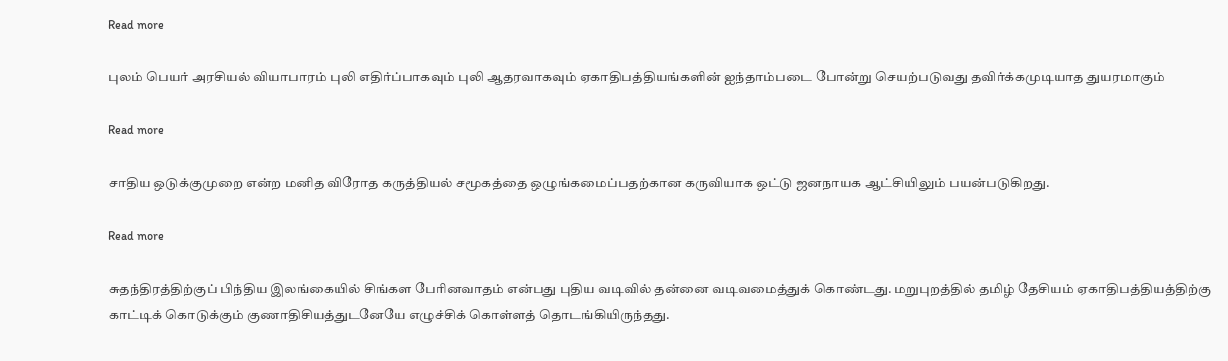Read more

புலம் பெயர் அரசியல் வியாபாரம் புலி எதிர்ப்பாகவும் புலி ஆதரவாகவும் ஏகாதிபத்தியங்களின் ஐந்தாம்படை போன்று செயற்படுவது தவிர்க்கமுடியாத துயரமாகும்

Read more

சாதிய ஒடுக்குமுறை என்ற மனித விரோத கருத்தியல் சமூகத்தை ஒழுங்கமைப்பதற்கான கருவியாக ஒட்டு ஜனநாயக ஆட்சியிலும் பயன்படுகிறது.

Read more

சுதந்திரத்திற்குப் பிந்திய இலங்கையில் சிங்கள பேரினவாதம் என்பது புதிய வடிவில் தன்னை வடிவமைத்துக் கொண்டது. மறுபுறத்தில் தமிழ் தேசியம் ஏகாதிபத்தியத்திற்கு காட்டிக் கொடுக்கும் குணாதிசியத்துடனேயே எழுச்சிக் கொள்ளத் தொடங்கியிருந்தது.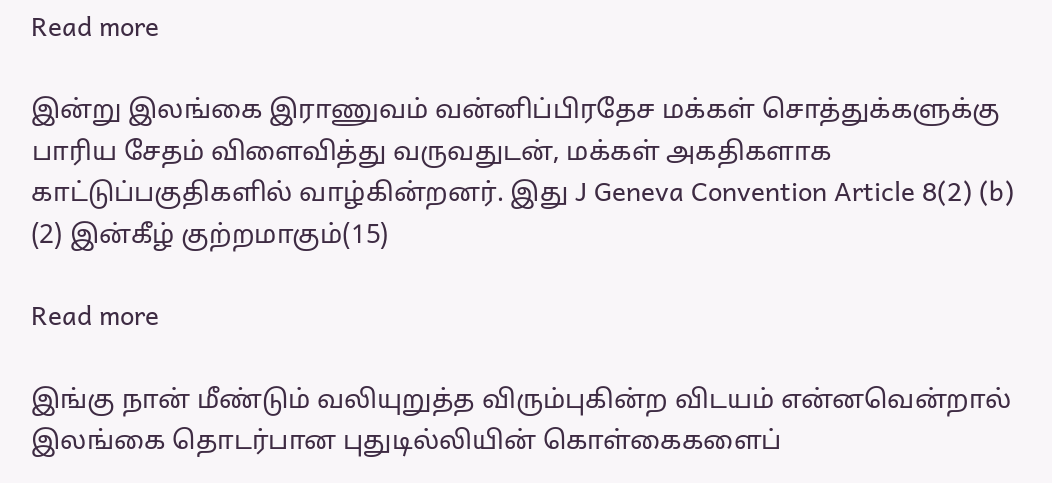Read more

இன்று இலங்கை இராணுவம் வன்னிப்பிரதேச மக்கள் சொத்துக்களுக்கு பாரிய சேதம் விளைவித்து வருவதுடன், மக்கள் அகதிகளாக காட்டுப்பகுதிகளில் வாழ்கின்றனர். இது J Geneva Convention Article 8(2) (b) (2) இன்கீழ் குற்றமாகும்(15)

Read more

இங்கு நான் மீண்டும் வலியுறுத்த விரும்புகின்ற விடயம் என்னவென்றால் இலங்கை தொடர்பான புதுடில்லியின் கொள்கைகளைப்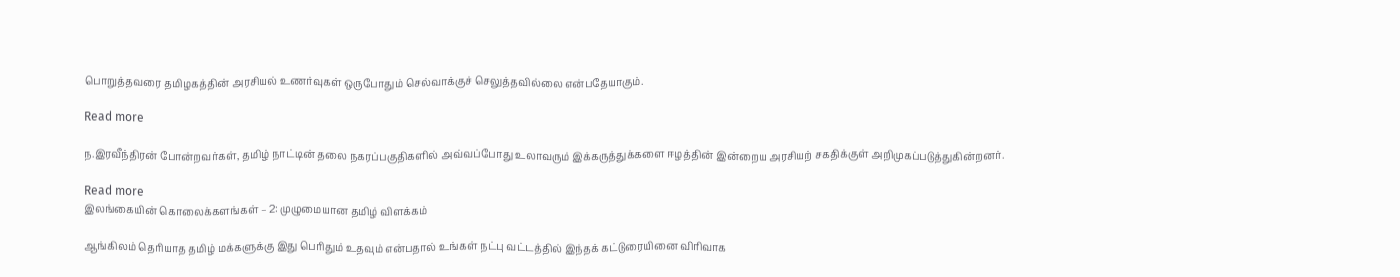பொறுத்தவரை தமிழகத்தின் அரசியல் உணர்வுகள் ஒருபோதும் செல்வாக்குச் செலுத்தவில்லை என்பதேயாகும்.

Read more

ந.இரவீந்திரன் போன்றவர்கள், தமிழ் நாட்டின் தலை நகரப்பகுதிகளில் அவ்வப்போது உலாவரும் இக்கருத்துக்களை ஈழத்தின் இன்றைய அரசியற் சகதிக்குள் அறிமுகப்படுத்துகின்றனர்.

Read more
இலங்கையின் கொலைக்களங்கள் – 2: முழுமையான தமிழ் விளக்கம்

ஆங்கிலம் தெரியாத தமிழ் மக்களுக்கு இது பெரிதும் உதவும் என்பதால் உங்கள் நட்பு வட்டத்தில் இந்தக் கட்டுரையினை விரிவாக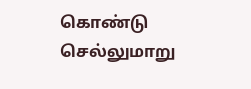கொண்டு செல்லுமாறு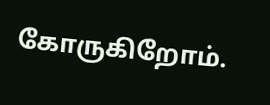கோருகிறோம்.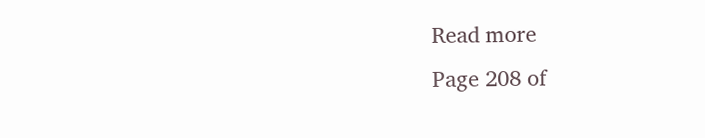Read more
Page 208 of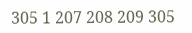305 1 207 208 209 305